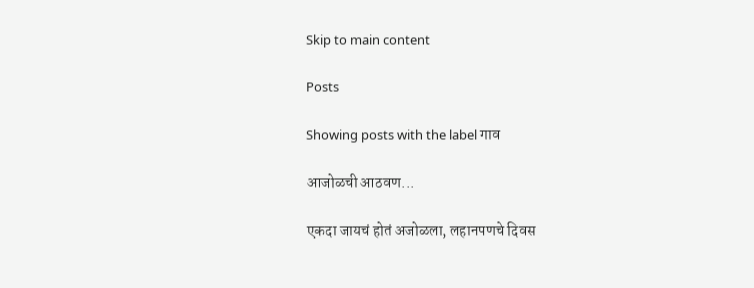Skip to main content

Posts

Showing posts with the label गाव

आजोळची आठवण...

एकदा जायचं होतं अजोळला, लहानपणचे दिवस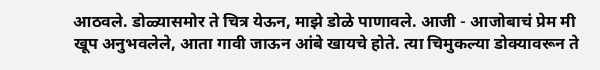आठवले. डोळ्यासमोर ते चित्र येऊन, माझे डोळे पाणावले. आजी - आजोबाचं प्रेम मी खूप अनुभवलेले, आता गावी जाऊन आंबे खायचे होते. त्या चिमुकल्या डोक्यावरून ते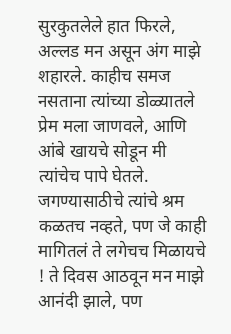सुरकुतलेले हात फिरले, अल्लड मन असून अंग माझे शहारले. काहीच समज नसताना त्यांच्या डोळ्यातले प्रेम मला जाणवले, आणि आंबे खायचे सोडून मी त्यांचेच पापे घेतले. जगण्यासाठीचे त्यांचे श्रम कळतच नव्हते, पण जे काही मागितलं ते लगेचच मिळायचे ! ते दिवस आठवून मन माझे आनंदी झाले, पण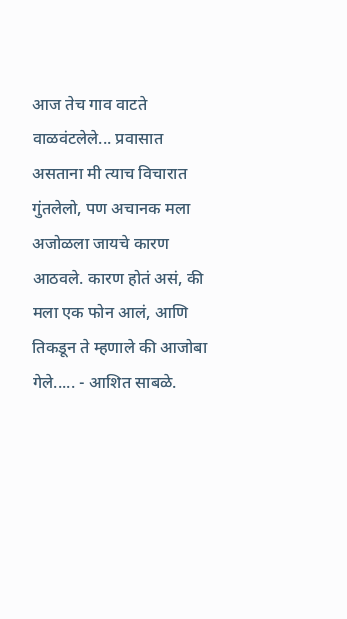आज तेच गाव वाटते वाळवंटलेले... प्रवासात असताना मी त्याच विचारात गुंतलेलो, पण अचानक मला अजोळला जायचे कारण आठवले. कारण होतं असं, की मला एक फोन आलं, आणि तिकडून ते म्हणाले की आजोबा गेले..... - आशित साबळे.